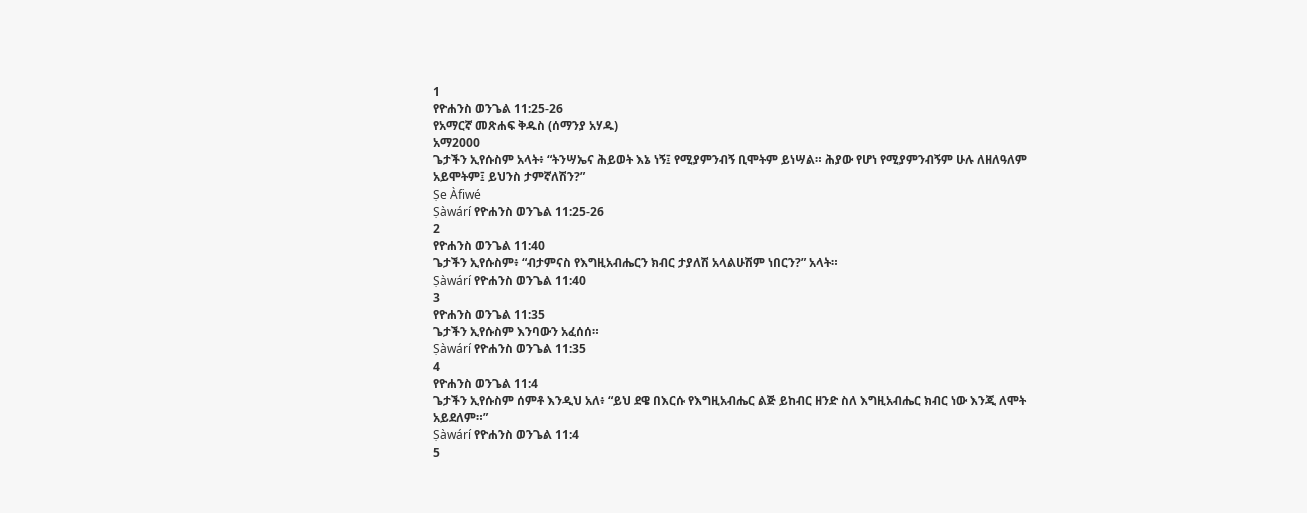1
የዮሐንስ ወንጌል 11:25-26
የአማርኛ መጽሐፍ ቅዱስ (ሰማንያ አሃዱ)
አማ2000
ጌታችን ኢየሱስም አላት፥ “ትንሣኤና ሕይወት እኔ ነኝ፤ የሚያምንብኝ ቢሞትም ይነሣል። ሕያው የሆነ የሚያምንብኝም ሁሉ ለዘለዓለም አይሞትም፤ ይህንስ ታምኛለሽን?”
Ṣe Àfiwé
Ṣàwárí የዮሐንስ ወንጌል 11:25-26
2
የዮሐንስ ወንጌል 11:40
ጌታችን ኢየሱስም፥ “ብታምናስ የእግዚአብሔርን ክብር ታያለሽ አላልሁሽም ነበርን?” አላት።
Ṣàwárí የዮሐንስ ወንጌል 11:40
3
የዮሐንስ ወንጌል 11:35
ጌታችን ኢየሱስም እንባውን አፈሰሰ።
Ṣàwárí የዮሐንስ ወንጌል 11:35
4
የዮሐንስ ወንጌል 11:4
ጌታችን ኢየሱስም ሰምቶ እንዲህ አለ፥ “ይህ ደዌ በእርሱ የእግዚአብሔር ልጅ ይከብር ዘንድ ስለ እግዚአብሔር ክብር ነው እንጂ ለሞት አይደለም።”
Ṣàwárí የዮሐንስ ወንጌል 11:4
5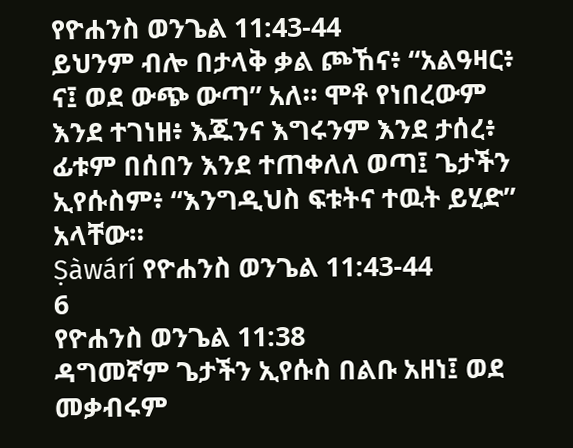የዮሐንስ ወንጌል 11:43-44
ይህንም ብሎ በታላቅ ቃል ጮኸና፥ “አልዓዛር፥ ና፤ ወደ ውጭ ውጣ” አለ። ሞቶ የነበረውም እንደ ተገነዘ፥ እጁንና እግሩንም እንደ ታሰረ፥ ፊቱም በሰበን እንደ ተጠቀለለ ወጣ፤ ጌታችን ኢየሱስም፥ “እንግዲህስ ፍቱትና ተዉት ይሂድ” አላቸው።
Ṣàwárí የዮሐንስ ወንጌል 11:43-44
6
የዮሐንስ ወንጌል 11:38
ዳግመኛም ጌታችን ኢየሱስ በልቡ አዘነ፤ ወደ መቃብሩም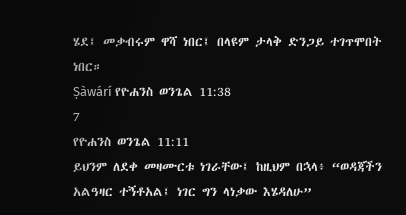ሄደ፤ መቃብሩም ዋሻ ነበር፤ በላዩም ታላቅ ድንጋይ ተገጥሞበት ነበር።
Ṣàwárí የዮሐንስ ወንጌል 11:38
7
የዮሐንስ ወንጌል 11:11
ይህንም ለደቀ መዛሙርቱ ነገራቸው፤ ከዚህም በኋላ፥ “ወዳጃችን አልዓዛር ተኝቶአል፤ ነገር ግን ላነቃው እሄዳለሁ”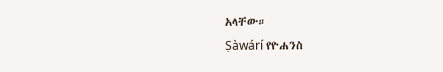አላቸው።
Ṣàwárí የዮሐንስ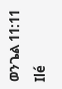ወንጌል 11:11
Ilé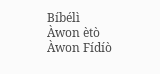Bíbélì
Àwon ètò
Àwon Fídíò